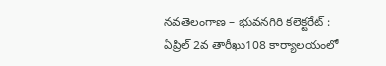నవతెలంగాణ – భువనగిరి కలెక్టరేట్ : ఏప్రిల్ 2వ తారీఖు108 కార్యాలయంలో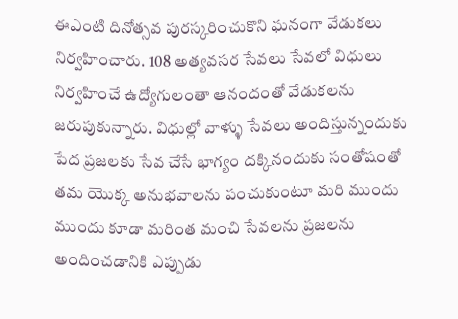ఈఎంటి దినోత్సవ పురస్కరించుకొని ఘనంగా వేడుకలు నిర్వహించారు. 108 అత్యవసర సేవలు సేవలో విధులు నిర్వహించే ఉద్యోగులంతా ఆనందంతో వేడుకలను జరుపుకున్నారు. విధుల్లో వాళ్ళు సేవలు అందిస్తున్నందుకు పేద ప్రజలకు సేవ చేసే భాగ్యం దక్కినందుకు సంతోషంతో తమ యొక్క అనుభవాలను పంచుకుంటూ మరి ముందు ముందు కూడా మరింత మంచి సేవలను ప్రజలను అందించడానికి ఎప్పుడు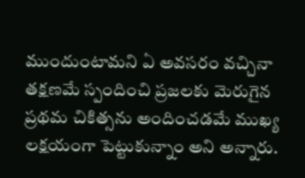ముందుంటామని ఏ అవసరం వచ్చినా తక్షణమే స్పందించి ప్రజలకు మెరుగైన ప్రథమ చికిత్సను అందించడమే ముఖ్య లక్షయంగా పెట్టుకున్నాం అని అన్నారు.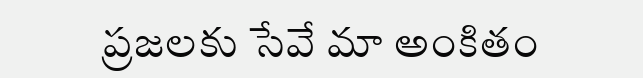ప్రజలకు సేవే మా అంకితం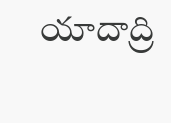యాదాద్రి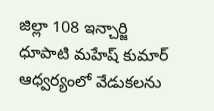జిల్లా 108 ఇన్చార్జి ధూపాటి మహేష్ కుమార్ ఆధ్వర్యంలో వేడుకలను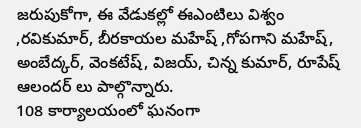జరుపుకోగా, ఈ వేడుకల్లో ఈఎంటిలు విశ్వం ,రవికుమార్, బీరకాయల మహేష్ ,గోపగాని మహేష్, అంబేద్కర్, వెంకటేష్, విజయ్, చిన్న కుమార్, రూపేష్ ఆలందర్ లు పాల్గొన్నారు.
108 కార్యాలయంలో ఘనంగా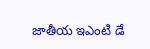జాతీయ ఇఎంటి డే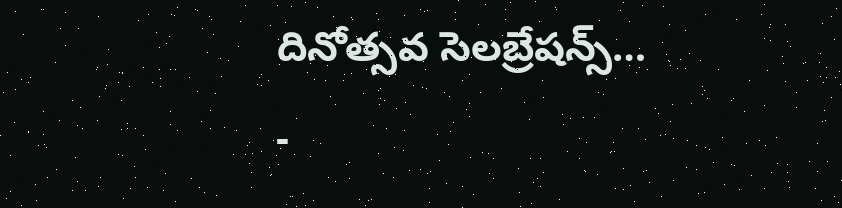దినోత్సవ సెలబ్రేషన్స్…
-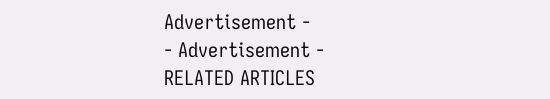Advertisement -
- Advertisement -
RELATED ARTICLES